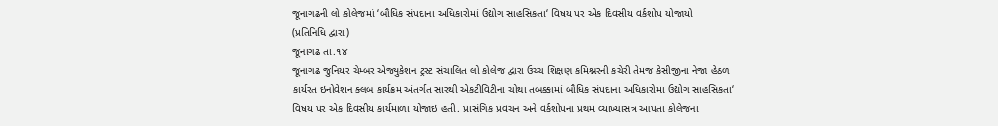જૂનાગઢની લો કોલેજમાં ‘બૌધિક સંપદાના અધિકારોમાં ઉદ્યોગ સાહસિકતા‘ વિષય પર એક દિવસીય વર્કશોપ યોજાયો
(પ્રતિનિધિ દ્વારા)
જૂનાગઢ તા.૧૪
જૂનાગઢ જુનિયર ચેમ્બર એજ્યુકેશન ટ્રસ્ટ સંચાલિત લો કોલેજ દ્વારા ઉચ્ચ શિક્ષણ કમિશ્નરની કચેરી તેમજ કેસીજીના નેજા હેઠળ કાર્યરત ઇનોવેશન ક્લબ કાર્યક્રમ અંતર્ગત સારથી એકટીવિટીના ચોથા તબક્કામાં બૌધિક સંપદાના અધિકારોમા ઉદ્યોગ સાહસિકતા‘ વિષય પર એક દિવસીય કાર્યમાળા યોજાઇ હતી. પ્રાસંગિક પ્રવચન અને વર્કશોપના પ્રથમ વ્યાખ્યાસત્ર આપતા કોલેજના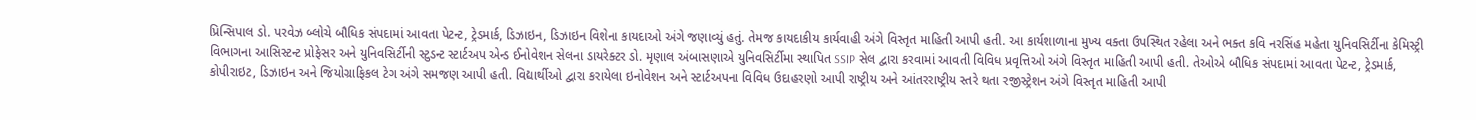પ્રિન્સિપાલ ડો. પરવેઝ બ્લોચે બૌધિક સંપદામાં આવતા પેટન્ટ, ટ્રેડમાર્ક, ડિઝાઇન, ડિઝાઇન વિશેના કાયદાઓ અંગે જણાવ્યું હતું. તેમજ કાયદાકીય કાર્યવાહી અંગે વિસ્તૃત માહિતી આપી હતી. આ કાર્યશાળાના મુખ્ય વક્તા ઉપસ્થિત રહેલા અને ભક્ત કવિ નરસિંહ મહેતા યુનિવસિર્ટીના કેમિસ્ટ્રી વિભાગના આસિસ્ટન્ટ પ્રોફેસર અને યુનિવસિર્ટીની સ્ટુડન્ટ સ્ટાર્ટઅપ એન્ડ ઈનોવેશન સેલના ડાયરેક્ટર ડો. મૃણાલ અંબાસણાએ યુનિવસિર્ટીમા સ્થાપિત SSIP સેલ દ્વારા કરવામાં આવતી વિવિધ પ્રવૃત્તિઓ અંગે વિસ્તૃત માહિતી આપી હતી. તેઓએ બૌધિક સંપદામાં આવતા પેટન્ટ, ટ્રેડમાર્ક, કોપીરાઇટ, ડિઝાઇન અને જિયોગ્રાફિકલ ટેગ અંગે સમજણ આપી હતી. વિદ્યાર્થીઓ દ્વારા કરાયેલા ઇનોવેશન અને સ્ટાર્ટઅપના વિવિધ ઉદાહરણો આપી રાષ્ટ્રીય અને આંતરરાષ્ટ્રીય સ્તરે થતા રજીસ્ટ્રેશન અંગે વિસ્તૃત માહિતી આપી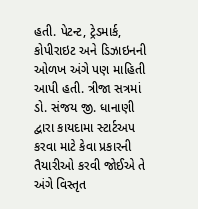હતી. પેટન્ટ, ટ્રેડમાર્ક, કોપીરાઇટ અને ડિઝાઇનની ઓળખ અંગે પણ માહિતી આપી હતી. ત્રીજા સત્રમાં ડો. સંજય જી. ધાનાણી દ્વારા કાયદામા સ્ટાર્ટઅપ કરવા માટે કેવા પ્રકારની તૈયારીઓ કરવી જોઈએ તે અંગે વિસ્તૃત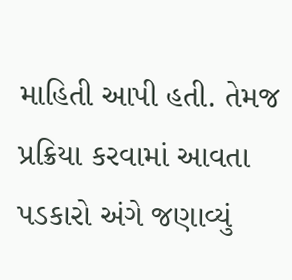માહિતી આપી હતી. તેમજ પ્રક્રિયા કરવામાં આવતા પડકારો અંગે જણાવ્યું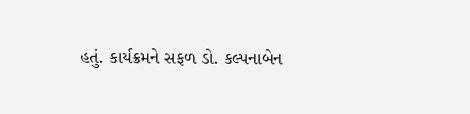હતું. કાર્યક્રમને સફળ ડો. કલ્પનાબેન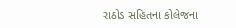રાઠોડ સહિતના કોલેજના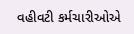વહીવટી કર્મચારીઓએ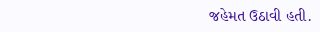જહેમત ઉઠાવી હતી.